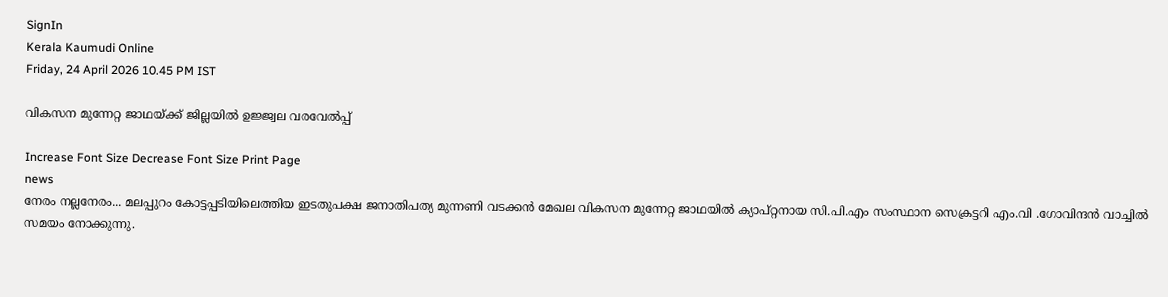SignIn
Kerala Kaumudi Online
Friday, 24 April 2026 10.45 PM IST

വികസന മുന്നേറ്റ ജാഥയ്ക്ക് ജില്ലയിൽ ഉജ്ജ്വല വരവേൽപ്പ്

Increase Font Size Decrease Font Size Print Page
news
നേരം നല്ലനേരം... മലപ്പുറം കോട്ടപ്പടിയിലെത്തിയ ഇടതുപക്ഷ ജനാതിപത്യ മുന്നണി വടക്കൻ മേഖല വികസന മുന്നേറ്റ ജാഥയിൽ ക്യാപ്റ്റനായ സി.പി.എം സംസ്ഥാന സെക്രട്ടറി എം.വി .ഗോവിന്ദൻ വാച്ചിൽ സമയം നോക്കുന്നു.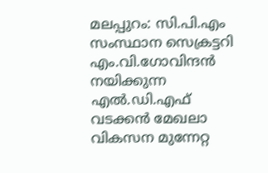മലപ്പുറം: സി.പി.എം സംസ്ഥാന സെക്രട്ടറി എം.വി.ഗോവിന്ദൻ നയിക്കുന്ന എൽ.ഡി.എഫ് വടക്കൻ മേഖലാ വികസന മുന്നേറ്റ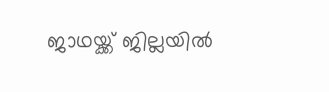ജാഥയ്ക്ക് ജില്ലയിൽ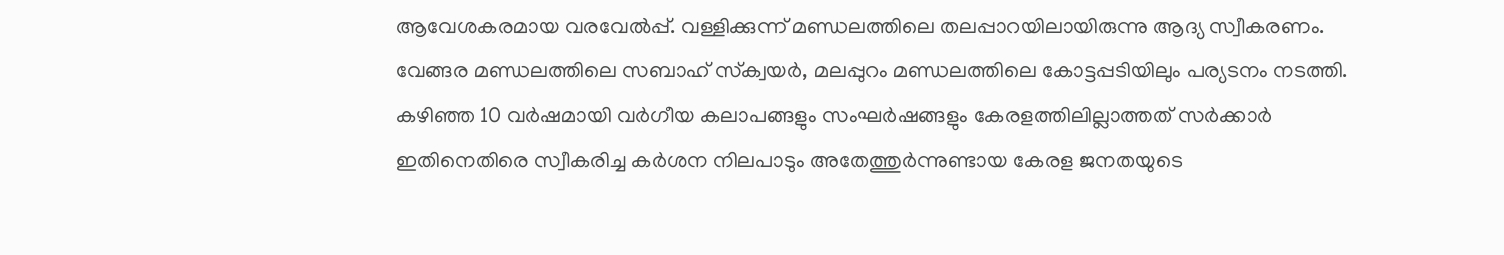ആവേശകരമായ വരവേൽപ്പ്. വള്ളിക്കുന്ന് മണ്ഡലത്തിലെ തലപ്പാറയിലായിരുന്നു ആദ്യ സ്വീകരണം. വേങ്ങര മണ്ഡലത്തിലെ സബാഹ് സ്‌ക്വയർ, മലപ്പുറം മണ്ഡലത്തിലെ കോട്ടപ്പടിയിലും പര്യടനം നടത്തി. കഴിഞ്ഞ 10 വർഷമായി വർഗീയ കലാപങ്ങളും സംഘർഷങ്ങളും കേരളത്തിലില്ലാത്തത് സർക്കാർ ഇതിനെതിരെ സ്വീകരിച്ച കർശന നിലപാടും അതേത്തുർന്നുണ്ടായ കേരള ജനതയുടെ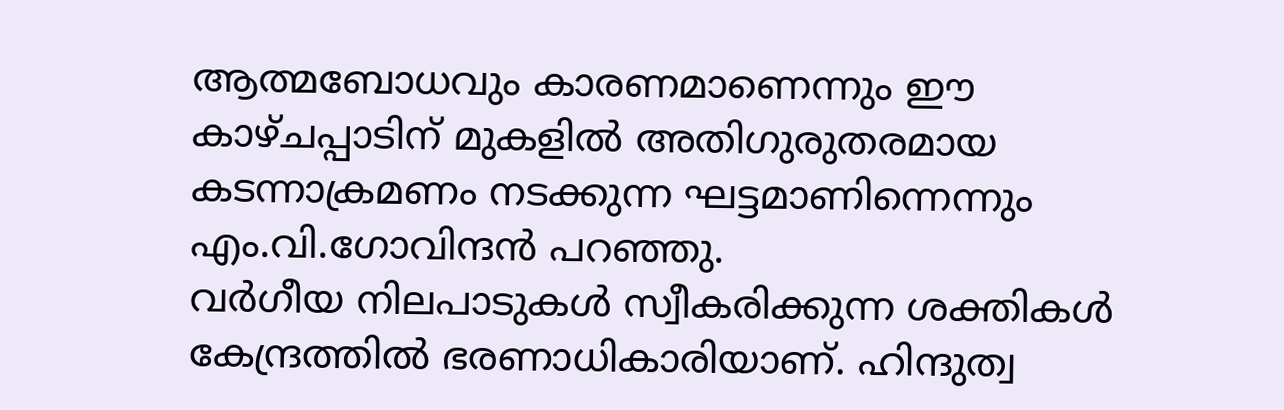ആത്മബോധവും കാരണമാണെന്നും ഈ കാഴ്ചപ്പാടിന് മുകളിൽ അതിഗുരുതരമായ കടന്നാക്രമണം നടക്കുന്ന ഘട്ടമാണിന്നെന്നും എം.വി.ഗോവിന്ദൻ പറഞ്ഞു.
വർഗീയ നിലപാടുകൾ സ്വീകരിക്കുന്ന ശക്തികൾ കേന്ദ്രത്തിൽ ഭരണാധികാരിയാണ്. ഹിന്ദുത്വ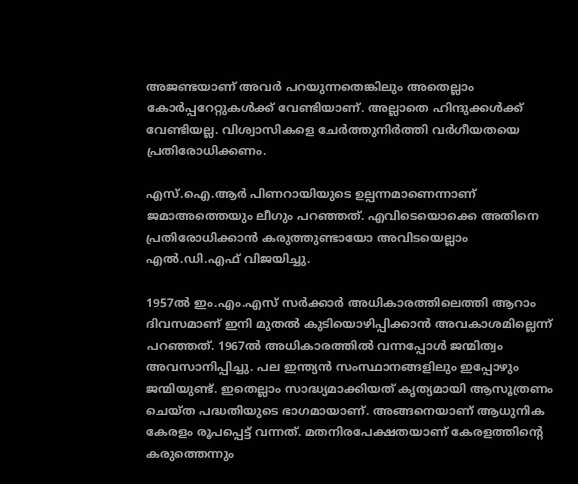അജണ്ടയാണ് അവർ പറയുന്നതെങ്കിലും അതെല്ലാം കോർപ്പറേറ്റുകൾക്ക് വേണ്ടിയാണ്. അല്ലാതെ ഹിന്ദുക്കൾക്ക് വേണ്ടിയല്ല. വിശ്വാസികളെ ചേർത്തുനിർത്തി വർഗീയതയെ പ്രതിരോധിക്കണം.

എസ്.ഐ.ആർ പിണറായിയുടെ ഉല്പന്നമാണെന്നാണ് ജമാഅത്തെയും ലീഗും പറഞ്ഞത്. എവിടെയൊക്കെ അതിനെ പ്രതിരോധിക്കാൻ കരുത്തുണ്ടായോ അവിടയെല്ലാം എൽ.ഡി.എഫ് വിജയിച്ചു.

1957ൽ ഇം.എം.എസ് സർക്കാർ അധികാരത്തിലെത്തി ആറാം ദിവസമാണ് ഇനി മുതൽ കുടിയൊഴിപ്പിക്കാൻ അവകാശമില്ലെന്ന് പറഞ്ഞത്. 1967ൽ അധികാരത്തിൽ വന്നപ്പോൾ ജന്മിത്വം അവസാനിപ്പിച്ചു. പല ഇന്ത്യൻ സംസ്ഥാനങ്ങളിലും ഇപ്പോഴും ജന്മിയുണ്ട്. ഇതെല്ലാം സാദ്ധ്യമാക്കിയത് കൃത്യമായി ആസൂത്രണം ചെയ്ത പദ്ധതിയുടെ ഭാഗമായാണ്. അങ്ങനെയാണ് ആധുനിക കേരളം രൂപപ്പെട്ട് വന്നത്. മതനിരപേക്ഷതയാണ് കേരളത്തിന്റെ കരുത്തെന്നും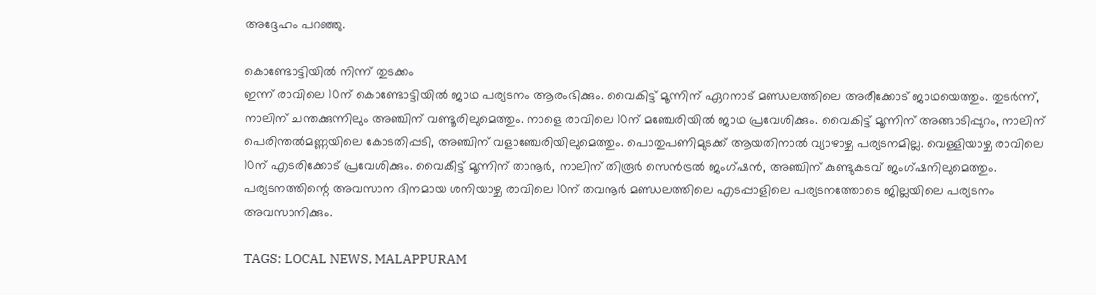അദ്ദേഹം പറഞ്ഞു.

കൊണ്ടോട്ടിയിൽ നിന്ന് തുടക്കം
ഇന്ന് രാവിലെ 10ന് കൊണ്ടോട്ടിയിൽ ജാഥ പര്യടനം ആരംഭിക്കും. വൈകിട്ട് മൂന്നിന് ഏറനാട് മണ്ഡലത്തിലെ അരീക്കോട് ജാഥയെത്തും. തുടർന്ന്, നാലിന് ചന്തക്കുന്നിലും അഞ്ചിന് വണ്ടൂരിലുമെത്തും. നാളെ രാവിലെ 10ന് മഞ്ചേരിയിൽ ജാഥ പ്രവേശിക്കും. വൈകിട്ട് മൂന്നിന് അങ്ങാടിപ്പുറം, നാലിന് പെരിന്തൽമണ്ണയിലെ കോടതിപ്പടി, അഞ്ചിന് വളാഞ്ചേരിയിലുമെത്തും. പൊതുപണിമുടക്ക് ആയതിനാൽ വ്യാഴാഴ്ച പര്യടനമില്ല. വെള്ളിയാഴ്ച രാവിലെ 10ന് എടരിക്കോട് പ്രവേശിക്കും. വൈകീട്ട് മൂന്നിന് താനൂർ, നാലിന് തിരൂർ സെൻട്രൽ ജംഗ്ഷൻ, അഞ്ചിന് കുണ്ടുകടവ് ജംഗ്ഷനിലുമെത്തും. പര്യടനത്തിന്റെ അവസാന ദിനമായ ശനിയാഴ്ച രാവിലെ 10ന് തവനൂർ മണ്ഡലത്തിലെ എടപ്പാളിലെ പര്യടനത്തോടെ ജില്ലയിലെ പര്യടനം അവസാനിക്കും.

TAGS: LOCAL NEWS, MALAPPURAM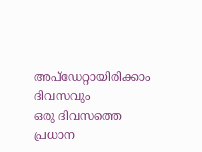അപ്ഡേറ്റായിരിക്കാം ദിവസവും
ഒരു ദിവസത്തെ പ്രധാന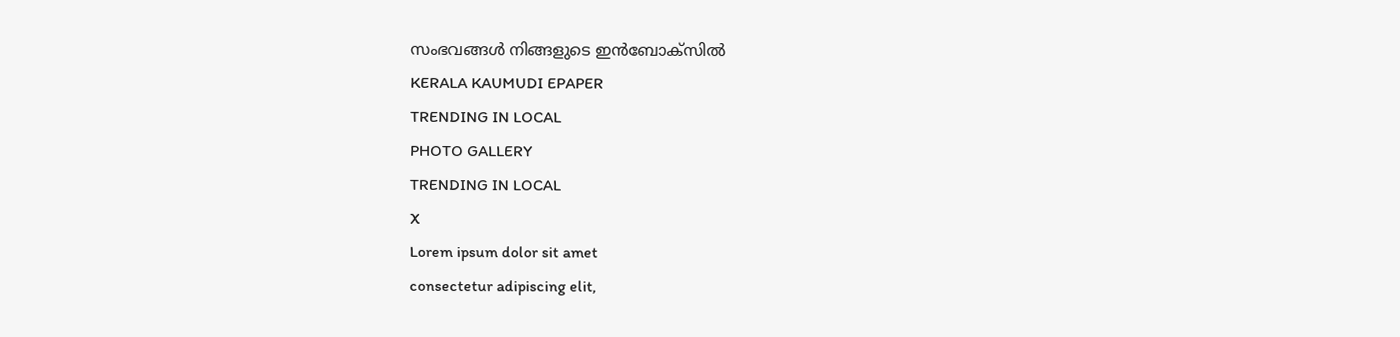സംഭവങ്ങൾ നിങ്ങളുടെ ഇൻബോക്സിൽ
KERALA KAUMUDI EPAPER
TRENDING IN LOCAL
PHOTO GALLERY
TRENDING IN LOCAL
X
Lorem ipsum dolor sit amet
consectetur adipiscing elit,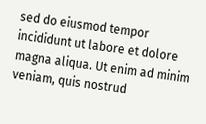sed do eiusmod tempor incididunt ut labore et dolore magna aliqua. Ut enim ad minim veniam, quis nostrud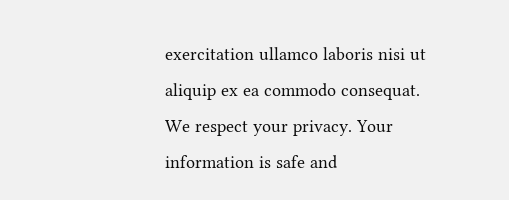exercitation ullamco laboris nisi ut aliquip ex ea commodo consequat.
We respect your privacy. Your information is safe and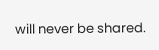will never be shared.